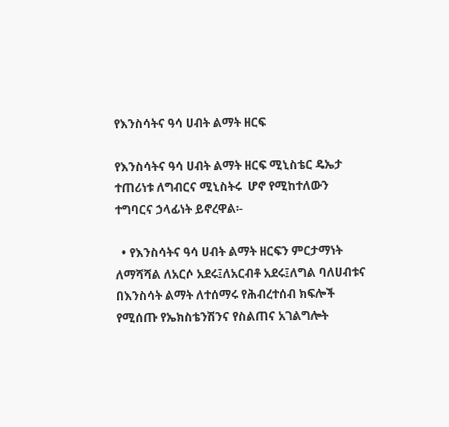የእንስሳትና ዓሳ ሀብት ልማት ዘርፍ

የእንስሳትና ዓሳ ሀብት ልማት ዘርፍ ሚኒስቴር ዴኤታ ተጠሪነቱ ለግብርና ሚኒስትሩ  ሆኖ የሚከተለውን ተግባርና ኃላፊነት ይኖረዋል፡-

  • የእንስሳትና ዓሳ ሀብት ልማት ዘርፍን ምርታማነት ለማሻሻል ለአርሶ አደሩ፤ለአርብቶ አደሩ፤ለግል ባለሀብቱና በእንስሳት ልማት ለተሰማሩ የሕብረተሰብ ክፍሎች የሚሰጡ የኤክስቴንሽንና የስልጠና አገልግሎት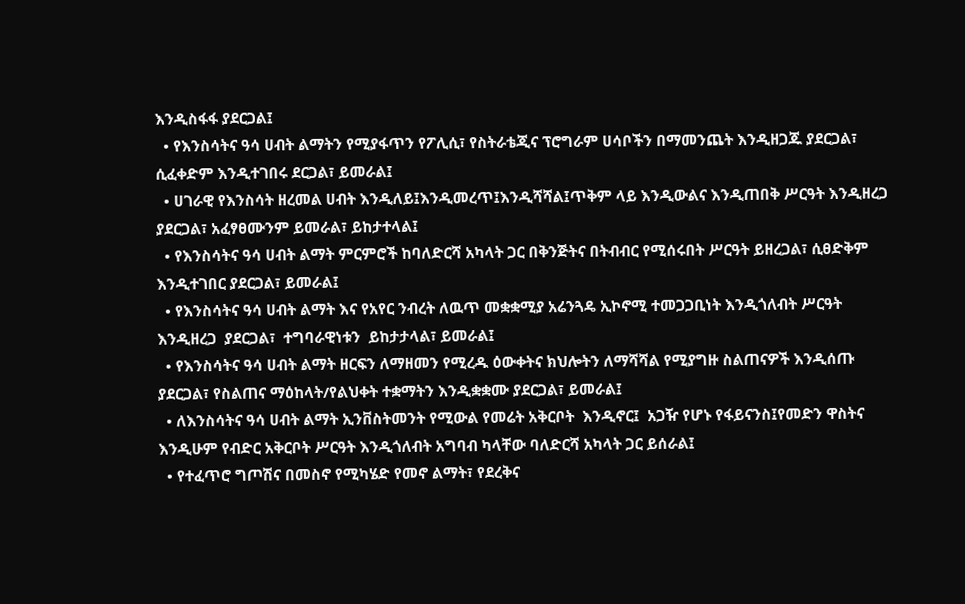እንዲስፋፋ ያደርጋል፤
  • የእንስሳትና ዓሳ ሀብት ልማትን የሚያፋጥን የፖሊሲ፣ የስትራቴጂና ፕሮግራም ሀሳቦችን በማመንጨት እንዲዘጋጁ ያደርጋል፣ ሲፈቀድም እንዲተገበሩ ደርጋል፣ ይመራል፤
  • ሀገራዊ የእንስሳት ዘረመል ሀብት እንዲለይ፤እንዲመረጥ፤እንዲሻሻል፤ጥቅም ላይ እንዲውልና እንዲጠበቅ ሥርዓት እንዲዘረጋ ያደርጋል፣ አፈፃፀሙንም ይመራል፣ ይከታተላል፤
  • የእንስሳትና ዓሳ ሀብት ልማት ምርምሮች ከባለድርሻ አካላት ጋር በቅንጅትና በትብብር የሚሰሩበት ሥርዓት ይዘረጋል፣ ሲፀድቅም እንዲተገበር ያደርጋል፣ ይመራል፤
  • የእንስሳትና ዓሳ ሀብት ልማት እና የአየር ንብረት ለዉጥ መቋቋሚያ አሬንጓዴ ኢኮኖሚ ተመጋጋቢነት እንዲጎለብት ሥርዓት  እንዲዘረጋ  ያደርጋል፣  ተግባራዊነቱን  ይከታታላል፣ ይመራል፤
  • የእንስሳትና ዓሳ ሀብት ልማት ዘርፍን ለማዘመን የሚረዱ ዕውቀትና ክህሎትን ለማሻሻል የሚያግዙ ስልጠናዎች እንዲሰጡ ያደርጋል፣ የስልጠና ማዕከላት/የልህቀት ተቋማትን እንዲቋቋሙ ያደርጋል፣ ይመራል፤
  • ለእንስሳትና ዓሳ ሀብት ልማት ኢንቨስትመንት የሚውል የመሬት አቅርቦት  እንዲኖር፤  አጋዥ የሆኑ የፋይናንስ፤የመድን ዋስትና እንዲሁም የብድር አቅርቦት ሥርዓት እንዲጎለብት አግባብ ካላቸው ባለድርሻ አካላት ጋር ይሰራል፤
  • የተፈጥሮ ግጦሽና በመስኖ የሚካሄድ የመኖ ልማት፣ የደረቅና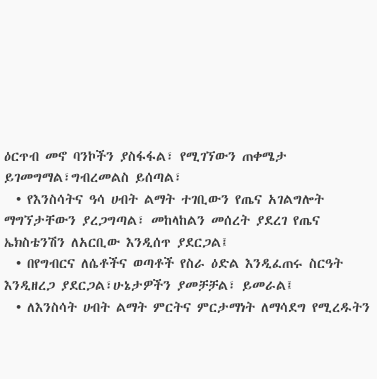ዕርጥብ መኖ ባንኮችን ያስፋፋል፣ የሚገኘውን ጠቀሜታ ይገመግማል፣ግብረመልስ ይሰጣል፣
  • የእንስሳትና ዓሳ ሀብት ልማት ተገቢውን የጤና አገልግሎት ማግኘታቸውን ያረጋግጣል፣ መከላከልን መሰረት ያደረገ የጤና ኤክስቴንሽን ለአርቢው እንዲሰጥ ያደርጋል፤
  • በየግብርና ለሴቶችና ወጣቶች የስራ ዕድል እንዲፈጠሩ ስርዓት እንዲዘረጋ ያደርጋል፣ሁኔታዎችን ያመቻቻል፣ ይመራል፤
  • ለእንስሳት ሀብት ልማት ምርትና ምርታማነት ለማሳደግ የሚረዱትን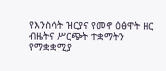የእንስሳት ዝርያና የመኖ ዕፅዋት ዘር ብዜትና ሥርጭት ተቋማትን የማቋቋሚያ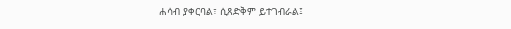ሐሳብ ያቀርባል፣ ሲጸድቅም ይተገብራል፤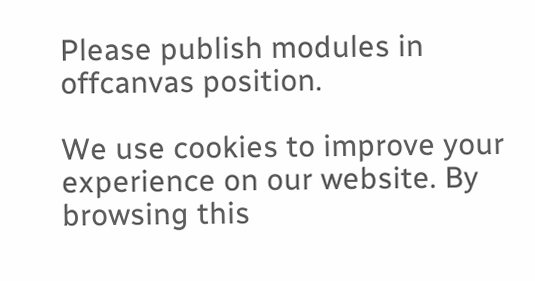Please publish modules in offcanvas position.

We use cookies to improve your experience on our website. By browsing this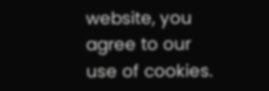website, you agree to our use of cookies.